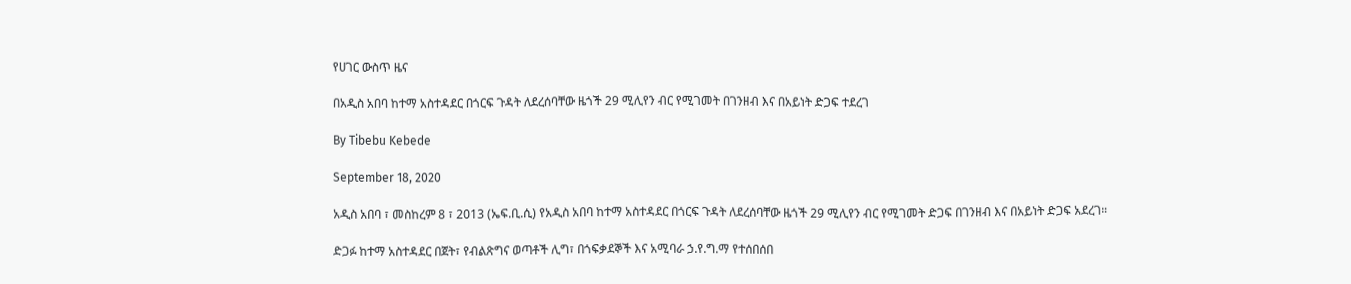የሀገር ውስጥ ዜና

በአዲስ አበባ ከተማ አስተዳደር በጎርፍ ጉዳት ለደረሰባቸው ዜጎች 29 ሚሊየን ብር የሚገመት በገንዘብ እና በአይነት ድጋፍ ተደረገ

By Tibebu Kebede

September 18, 2020

አዲስ አበባ ፣ መስከረም 8 ፣ 2013 (ኤፍ.ቢ.ሲ) የአዲስ አበባ ከተማ አስተዳደር በጎርፍ ጉዳት ለደረሰባቸው ዜጎች 29 ሚሊየን ብር የሚገመት ድጋፍ በገንዘብ እና በአይነት ድጋፍ አደረገ።

ድጋፉ ከተማ አስተዳደር በጀት፣ የብልጽግና ወጣቶች ሊግ፣ በጎፍቃደኞች እና አሚባራ ኃ.የ.ግ.ማ የተሰበሰበ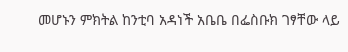መሆኑን ምክትል ከንቲባ አዳነች አቤቤ በፌስቡክ ገፃቸው ላይ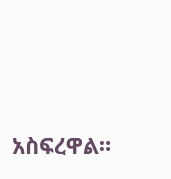አስፍረዋል።